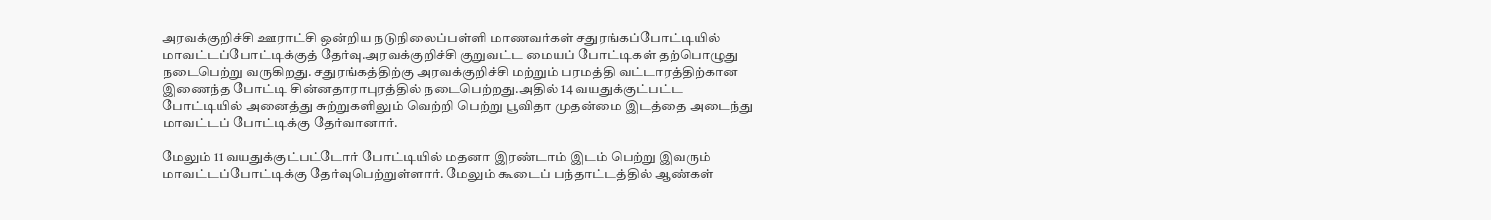அரவக்குறிச்சி ஊராட்சி ஒன்றிய நடுநிலைப்பள்ளி மாணவர்கள் சதுரங்கப்போட்டியில் மாவட்டப்போட்டிக்குத் தேர்வு.அரவக்குறிச்சி குறுவட்ட மையப் போட்டிகள் தற்பொழுது நடைபெற்று வருகிறது. சதுரங்கத்திற்கு அரவக்குறிச்சி மற்றும் பரமத்தி வட்டாரத்திற்கான இணைந்த போட்டி சின்னதாராபுரத்தில் நடைபெற்றது.அதில் 14 வயதுக்குட்பட்ட போட்டியில் அனைத்து சுற்றுகளிலும் வெற்றி பெற்று பூவிதா முதன்மை இடத்தை அடைந்து மாவட்டப் போட்டிக்கு தேர்வானார்.

மேலும் 11 வயதுக்குட்பட்டோர் போட்டியில் மதனா இரண்டாம் இடம் பெற்று இவரும் மாவட்டப்போட்டிக்கு தேர்வுபெற்றுள்ளார். மேலும் கூடைப் பந்தாட்டத்தில் ஆண்கள்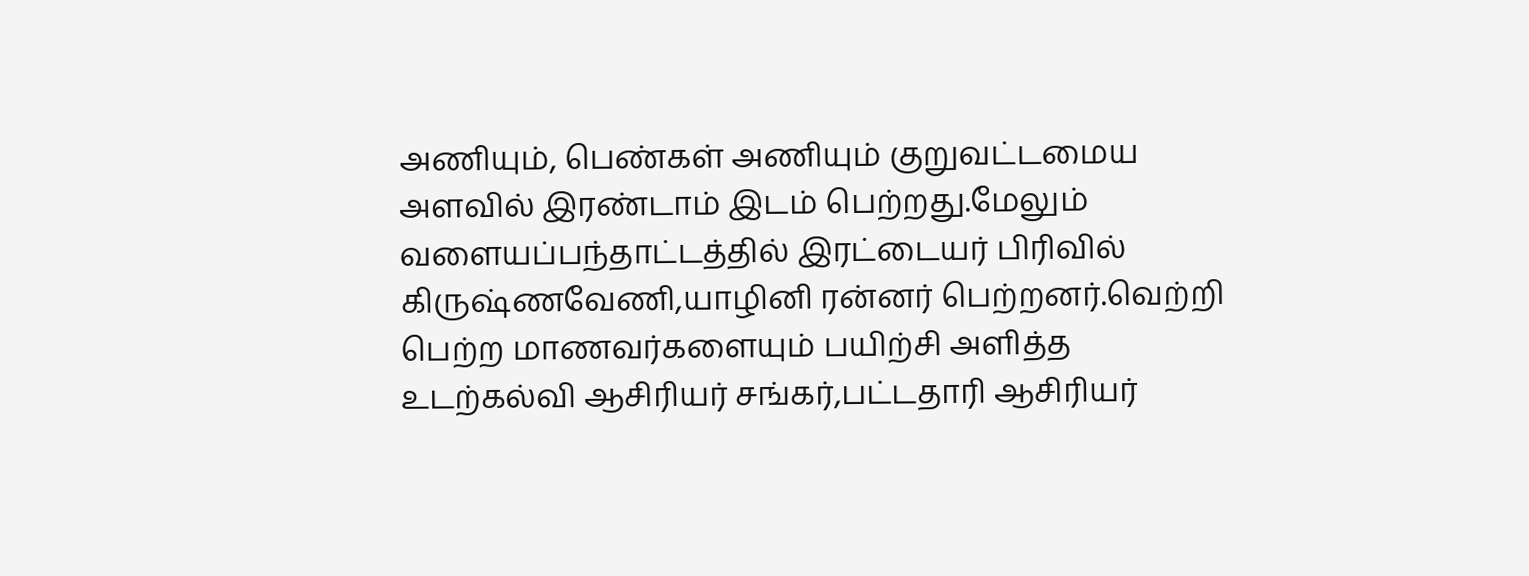அணியும், பெண்கள் அணியும் குறுவட்டமைய அளவில் இரண்டாம் இடம் பெற்றது.மேலும் வளையப்பந்தாட்டத்தில் இரட்டையர் பிரிவில் கிருஷ்ணவேணி,யாழினி ரன்னர் பெற்றனர்.வெற்றி பெற்ற மாணவர்களையும் பயிற்சி அளித்த உடற்கல்வி ஆசிரியர் சங்கர்,பட்டதாரி ஆசிரியர்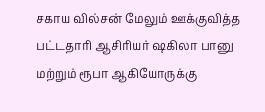சகாய வில்சன் மேலும் ஊக்குவித்த பட்டதாரி ஆசிரியர் ஷகிலா பானு மற்றும் ரூபா ஆகியோருக்கு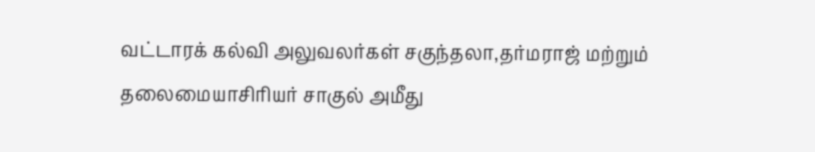வட்டாரக் கல்வி அலுவலர்கள் சகுந்தலா,தர்மராஜ் மற்றும் தலைமையாசிரியர் சாகுல் அமீது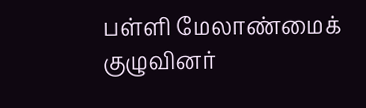பள்ளி மேலாண்மைக் குழுவினர்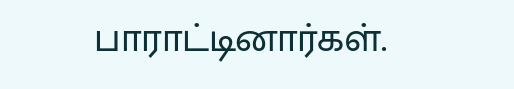பாராட்டினார்கள்.